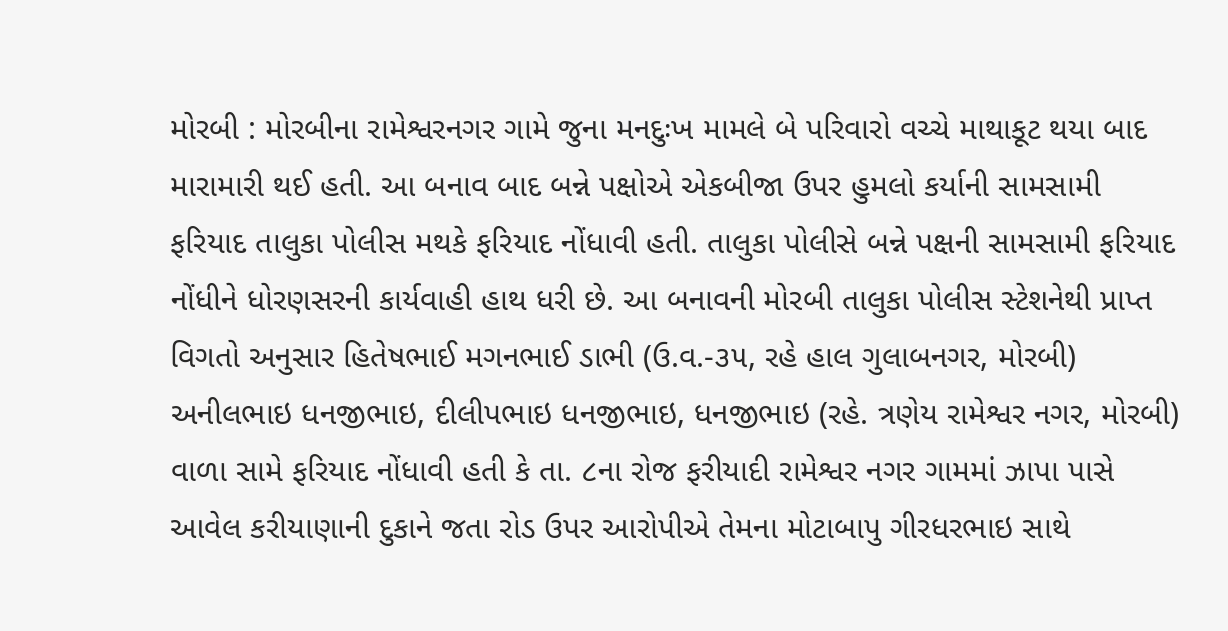મોરબી : મોરબીના રામેશ્વરનગર ગામે જુના મનદુઃખ મામલે બે પરિવારો વચ્ચે માથાકૂટ થયા બાદ મારામારી થઈ હતી. આ બનાવ બાદ બન્ને પક્ષોએ એકબીજા ઉપર હુમલો કર્યાની સામસામી ફરિયાદ તાલુકા પોલીસ મથકે ફરિયાદ નોંધાવી હતી. તાલુકા પોલીસે બન્ને પક્ષની સામસામી ફરિયાદ નોંધીને ધોરણસરની કાર્યવાહી હાથ ધરી છે. આ બનાવની મોરબી તાલુકા પોલીસ સ્ટેશનેથી પ્રાપ્ત વિગતો અનુસાર હિતેષભાઈ મગનભાઈ ડાભી (ઉ.વ.-૩૫, રહે હાલ ગુલાબનગર, મોરબી) અનીલભાઇ ધનજીભાઇ, દીલીપભાઇ ધનજીભાઇ, ધનજીભાઇ (રહે. ત્રણેય રામેશ્વર નગર, મોરબી) વાળા સામે ફરિયાદ નોંધાવી હતી કે તા. ૮ના રોજ ફરીયાદી રામેશ્વર નગર ગામમાં ઝાપા પાસે આવેલ કરીયાણાની દુકાને જતા રોડ ઉપર આરોપીએ તેમના મોટાબાપુ ગીરધરભાઇ સાથે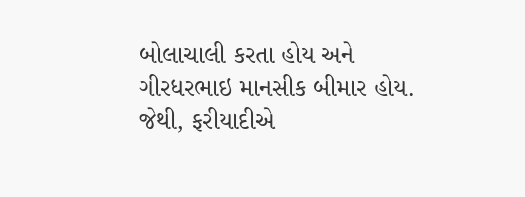બોલાચાલી કરતા હોય અને ગીરધરભાઇ માનસીક બીમાર હોય. જેથી, ફરીયાદીએ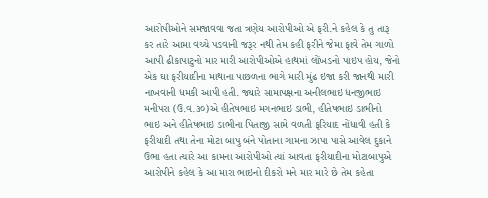આરોપીઓને સમજાવવા જતા ત્રણેય આરોપીઓ એ ફરી.ને કહેલ કે તુ તારૂ કર તારે આમા વચ્ચે પડવાની જરૂર નથી તેમ કહી ફરીને જેમા ફાવે તેમ ગાળો આપી ઢીકાપાટુનો માર મારી આરોપીઓએ હાથમાં લોંખડનો પાઇપ હોય, જેનો એક ઘા ફરીયાદીના માથાના પાછળના ભાગે મારી મુંઢ ઇજા કરી જાનથી મારી નાખવાની ધમકી આપી હતી. જ્યારે સામાપક્ષના અનીલભાઇ ધનજીભાઇ મનીપરા (ઉ.વ.૩૦)એ હીતેષભાઇ મગનભાઇ ડાભી, હીતેષભાઇ ડાભીનો ભાઇ અને હીતેષભાઇ ડાભીના પિતાજી સામે વળતી ફરિયાદ નોંધાવી હતી કે ફરીયાદી તથા તેના મોટા બાપુ બંને પોતાના ગામના ઝાપા પાસે આવેલ દુકાને ઉભા હતા ત્યારે આ કામના આરોપીઓ ત્યાં આવતા ફરીયાદીના મોટાબાપુએ આરોપીને કહેલ કે આ મારા ભાઇનો દીકરો મને માર મારે છે તેમ કહેતા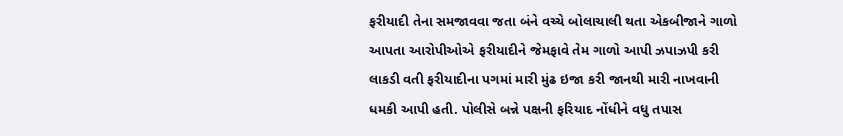ફરીયાદી તેના સમજાવવા જતા બંને વચ્ચે બોલાચાલી થતા એકબીજાને ગાળો આપતા આરોપીઓએ ફરીયાદીને જેમફાવે તેમ ગાળો આપી ઝપાઝપી કરી લાકડી વતી ફરીયાદીના પગમાં મારી મુંઢ ઇજા કરી જાનથી મારી નાખવાની ધમકી આપી હતી. પોલીસે બન્ને પક્ષની ફરિયાદ નોંધીને વધુ તપાસ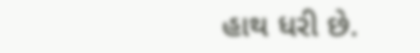હાથ ધરી છે.